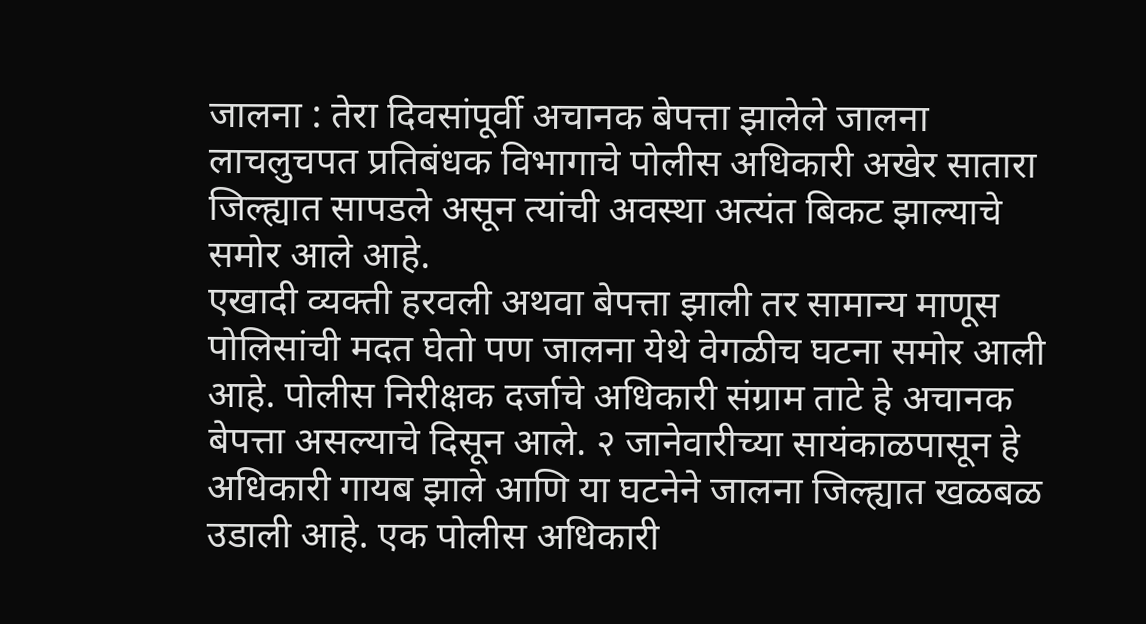जालना : तेरा दिवसांपूर्वी अचानक बेपत्ता झालेले जालना लाचलुचपत प्रतिबंधक विभागाचे पोलीस अधिकारी अखेर सातारा जिल्ह्यात सापडले असून त्यांची अवस्था अत्यंत बिकट झाल्याचे समोर आले आहे.
एखादी व्यक्ती हरवली अथवा बेपत्ता झाली तर सामान्य माणूस पोलिसांची मदत घेतो पण जालना येथे वेगळीच घटना समोर आली आहे. पोलीस निरीक्षक दर्जाचे अधिकारी संग्राम ताटे हे अचानक बेपत्ता असल्याचे दिसून आले. २ जानेवारीच्या सायंकाळपासून हे अधिकारी गायब झाले आणि या घटनेने जालना जिल्ह्यात खळबळ उडाली आहे. एक पोलीस अधिकारी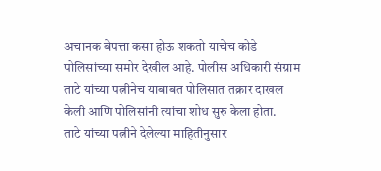अचानक बेपत्ता कसा होऊ शकतो याचेच कोडे पोलिसांच्या समोर देखील आहे. पोलीस अधिकारी संग्राम ताटे यांच्या पत्नीनेच याबाबत पोलिसात तक्रार दाखल केली आणि पोलिसांनी त्यांचा शोध सुरु केला होता.
ताटे यांच्या पत्नीने देलेल्या माहितीनुसार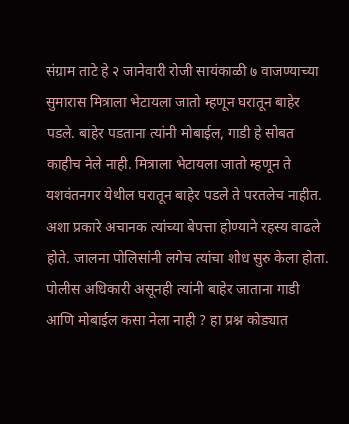संग्राम ताटे हे २ जानेवारी रोजी सायंकाळी ७ वाजण्याच्या सुमारास मित्राला भेटायला जातो म्हणून घरातून बाहेर पडले. बाहेर पडताना त्यांनी मोबाईल, गाडी हे सोबत काहीच नेले नाही. मित्राला भेटायला जातो म्हणून ते यशवंतनगर येथील घरातून बाहेर पडले ते परतलेच नाहीत. अशा प्रकारे अचानक त्यांच्या बेपत्ता होण्याने रहस्य वाढले होते. जालना पोलिसांनी लगेच त्यांचा शोध सुरु केला होता. पोलीस अधिकारी असूनही त्यांनी बाहेर जाताना गाडी आणि मोबाईल कसा नेला नाही ? हा प्रश्न कोड्यात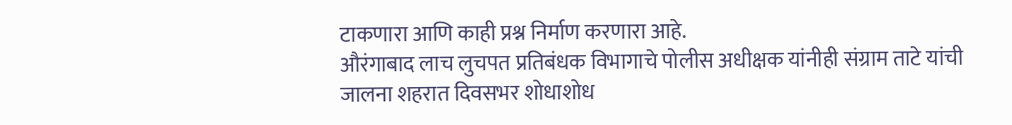टाकणारा आणि काही प्रश्न निर्माण करणारा आहे.
औरंगाबाद लाच लुचपत प्रतिबंधक विभागाचे पोलीस अधीक्षक यांनीही संग्राम ताटे यांची जालना शहरात दिवसभर शोधाशोध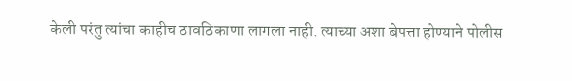केली परंतु त्यांचा काहीच ठावठिकाणा लागला नाही. त्याच्या अशा बेपत्ता होण्याने पोलीस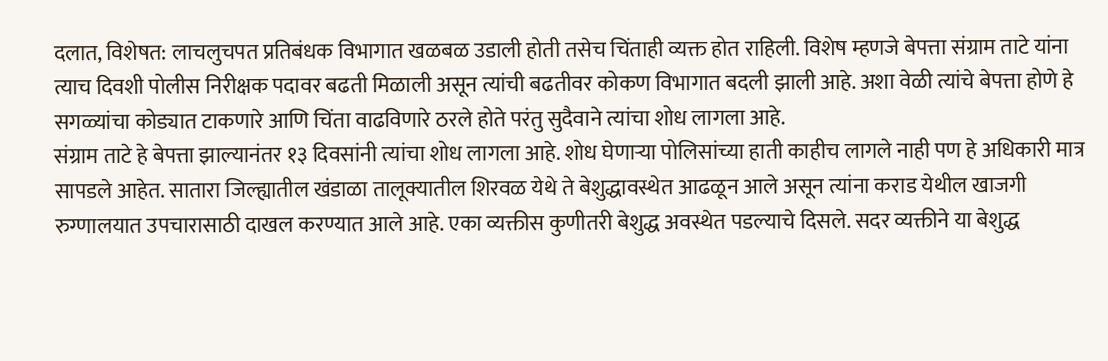दलात, विशेषत: लाचलुचपत प्रतिबंधक विभागात खळबळ उडाली होती तसेच चिंताही व्यक्त होत राहिली. विशेष म्हणजे बेपत्ता संग्राम ताटे यांना त्याच दिवशी पोलीस निरीक्षक पदावर बढती मिळाली असून त्यांची बढतीवर कोकण विभागात बदली झाली आहे. अशा वेळी त्यांचे बेपत्ता होणे हे सगळ्यांचा कोड्यात टाकणारे आणि चिंता वाढविणारे ठरले होते परंतु सुदैवाने त्यांचा शोध लागला आहे.
संग्राम ताटे हे बेपत्ता झाल्यानंतर १३ दिवसांनी त्यांचा शोध लागला आहे. शोध घेणाऱ्या पोलिसांच्या हाती काहीच लागले नाही पण हे अधिकारी मात्र सापडले आहेत. सातारा जिल्ह्यातील खंडाळा तालूक्यातील शिरवळ येथे ते बेशुद्धावस्थेत आढळून आले असून त्यांना कराड येथील खाजगी रुग्णालयात उपचारासाठी दाखल करण्यात आले आहे. एका व्यक्तीस कुणीतरी बेशुद्ध अवस्थेत पडल्याचे दिसले. सदर व्यक्तीने या बेशुद्ध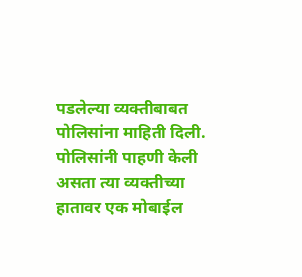पडलेल्या व्यक्तीबाबत पोलिसांना माहिती दिली. पोलिसांनी पाहणी केली असता त्या व्यक्तीच्या हातावर एक मोबाईल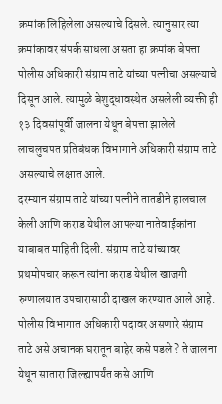क्रमांक लिहिलेला असल्याचे दिसले. त्यानुसार त्या क्रमांकावर संपर्क साधला असता हा क्रमांक बेपत्ता पोलीस अधिकारी संग्राम ताटे यांच्या पत्नीचा असल्याचे दिसून आले. त्यामुळे बेशुद्धावस्थेत असलेली व्यक्ती ही १३ दिवसांपूर्वी जालना येथून बेपत्ता झालेले लाचलुचपत प्रतिबंधक विभागाने अधिकारी संग्राम ताटे असल्याचे लक्षात आले.
दरम्यान संग्राम ताटे यांच्या पत्नीने तातडीने हालचाल केली आणि कराड येथील आपल्या नातेवाईकांना याबाबत माहिती दिली. संग्राम ताटे यांच्यावर प्रथमोपचार करून त्यांना कराड येथील खाजगी रुग्णालयात उपचारासाठी दाखल करण्यात आले आहे. पोलीस विभागात अधिकारी पदावर असणारे संग्राम ताटे असे अचानक घरातून बाहेर कसे पडले ? ते जालना येथून सातारा जिल्ह्यापर्यंत कसे आणि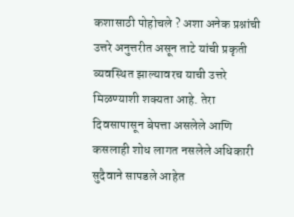कशासाठी पोहोचले ? अशा अनेक प्रश्नांची उत्तरे अनुत्तरीत असून ताटे यांची प्रकृती व्यवस्थित झाल्यावरच याची उत्तरे मिळण्याशी शक्यता आहे. तेरा दिवसापासून बेपत्ता असलेले आणि कसलाही शोध लागत नसलेले अधिकारी सुदैवाने सापडले आहेत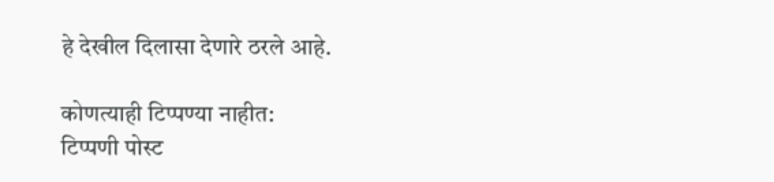हे देखील दिलासा देणारे ठरले आहे.

कोणत्याही टिप्पण्या नाहीत:
टिप्पणी पोस्ट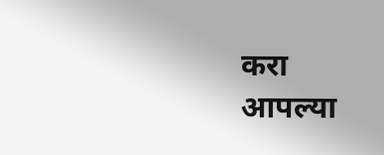करा
आपल्या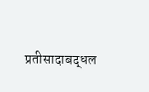प्रतीसादाबद्धल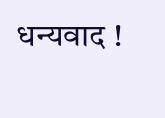धन्यवाद !